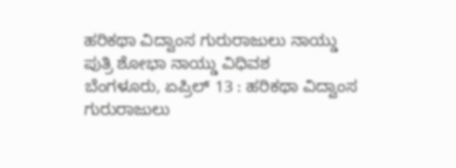ಹರಿಕಥಾ ವಿದ್ವಾಂಸ ಗುರುರಾಜುಲು ನಾಯ್ಡು ಪುತ್ರಿ ಶೋಭಾ ನಾಯ್ಡು ವಿಧಿವಶ
ಬೆಂಗಳೂರು, ಏಪ್ರಿಲ್ 13 : ಹರಿಕಥಾ ವಿದ್ವಾಂಸ ಗುರುರಾಜುಲು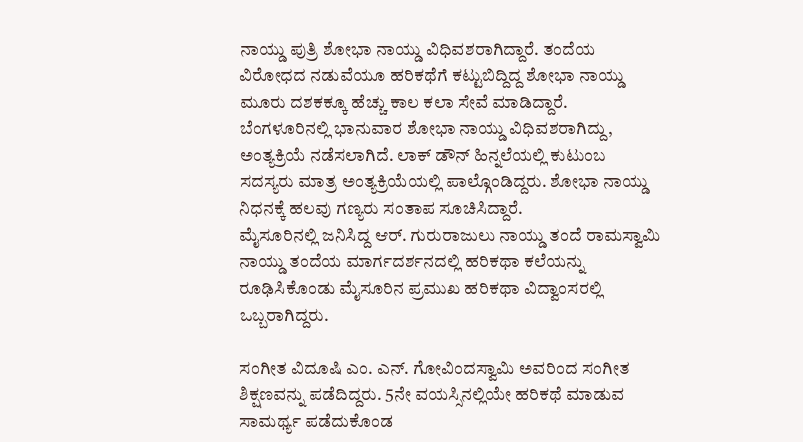ನಾಯ್ಡು ಪುತ್ರಿ ಶೋಭಾ ನಾಯ್ಡು ವಿಧಿವಶರಾಗಿದ್ದಾರೆ. ತಂದೆಯ ವಿರೋಧದ ನಡುವೆಯೂ ಹರಿಕಥೆಗೆ ಕಟ್ಟುಬಿದ್ದಿದ್ದ ಶೋಭಾ ನಾಯ್ಡು ಮೂರು ದಶಕಕ್ಕೂ ಹೆಚ್ಚು ಕಾಲ ಕಲಾ ಸೇವೆ ಮಾಡಿದ್ದಾರೆ.
ಬೆಂಗಳೂರಿನಲ್ಲಿ ಭಾನುವಾರ ಶೋಭಾ ನಾಯ್ಡು ವಿಧಿವಶರಾಗಿದ್ದು, ಅಂತ್ಯಕ್ರಿಯೆ ನಡೆಸಲಾಗಿದೆ. ಲಾಕ್ ಡೌನ್ ಹಿನ್ನಲೆಯಲ್ಲಿ ಕುಟುಂಬ ಸದಸ್ಯರು ಮಾತ್ರ ಅಂತ್ಯಕ್ರಿಯೆಯಲ್ಲಿ ಪಾಲ್ಗೊಂಡಿದ್ದರು. ಶೋಭಾ ನಾಯ್ಡು ನಿಧನಕ್ಕೆ ಹಲವು ಗಣ್ಯರು ಸಂತಾಪ ಸೂಚಿಸಿದ್ದಾರೆ.
ಮೈಸೂರಿನಲ್ಲಿ ಜನಿಸಿದ್ದ ಆರ್. ಗುರುರಾಜುಲು ನಾಯ್ಡು ತಂದೆ ರಾಮಸ್ವಾಮಿ ನಾಯ್ಡು ತಂದೆಯ ಮಾರ್ಗದರ್ಶನದಲ್ಲಿ ಹರಿಕಥಾ ಕಲೆಯನ್ನು ರೂಢಿಸಿಕೊಂಡು ಮೈಸೂರಿನ ಪ್ರಮುಖ ಹರಿಕಥಾ ವಿದ್ವಾಂಸರಲ್ಲಿ ಒಬ್ಬರಾಗಿದ್ದರು.

ಸಂಗೀತ ವಿದೂಷಿ ಎಂ. ಎನ್. ಗೋವಿಂದಸ್ವಾಮಿ ಅವರಿಂದ ಸಂಗೀತ ಶಿಕ್ಷಣವನ್ನು ಪಡೆದಿದ್ದರು. 5ನೇ ವಯಸ್ಸಿನಲ್ಲಿಯೇ ಹರಿಕಥೆ ಮಾಡುವ ಸಾಮರ್ಥ್ಯ ಪಡೆದುಕೊಂಡ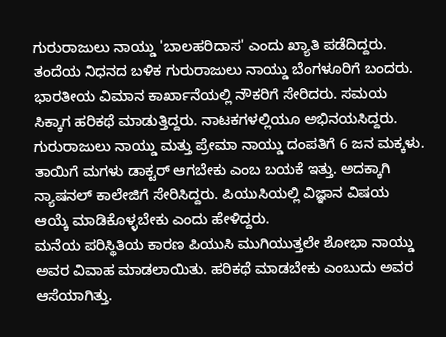ಗುರುರಾಜುಲು ನಾಯ್ಡು 'ಬಾಲಹರಿದಾಸ' ಎಂದು ಖ್ಯಾತಿ ಪಡೆದಿದ್ದರು.
ತಂದೆಯ ನಿಧನದ ಬಳಿಕ ಗುರುರಾಜುಲು ನಾಯ್ಡು ಬೆಂಗಳೂರಿಗೆ ಬಂದರು. ಭಾರತೀಯ ವಿಮಾನ ಕಾರ್ಖಾನೆಯಲ್ಲಿ ನೌಕರಿಗೆ ಸೇರಿದರು. ಸಮಯ ಸಿಕ್ಕಾಗ ಹರಿಕಥೆ ಮಾಡುತ್ತಿದ್ದರು. ನಾಟಕಗಳಲ್ಲಿಯೂ ಅಭಿನಯಸಿದ್ದರು.
ಗುರುರಾಜುಲು ನಾಯ್ಡು ಮತ್ತು ಪ್ರೇಮಾ ನಾಯ್ಡು ದಂಪತಿಗೆ 6 ಜನ ಮಕ್ಕಳು. ತಾಯಿಗೆ ಮಗಳು ಡಾಕ್ಟರ್ ಆಗಬೇಕು ಎಂಬ ಬಯಕೆ ಇತ್ತು. ಅದಕ್ಕಾಗಿ ನ್ಯಾಷನಲ್ ಕಾಲೇಜಿಗೆ ಸೇರಿಸಿದ್ದರು. ಪಿಯುಸಿಯಲ್ಲಿ ವಿಜ್ಞಾನ ವಿಷಯ ಆಯ್ಕೆ ಮಾಡಿಕೊಳ್ಳಬೇಕು ಎಂದು ಹೇಳಿದ್ದರು.
ಮನೆಯ ಪರಿಸ್ಥಿತಿಯ ಕಾರಣ ಪಿಯುಸಿ ಮುಗಿಯುತ್ತಲೇ ಶೋಭಾ ನಾಯ್ಡು ಅವರ ವಿವಾಹ ಮಾಡಲಾಯಿತು. ಹರಿಕಥೆ ಮಾಡಬೇಕು ಎಂಬುದು ಅವರ ಆಸೆಯಾಗಿತ್ತು.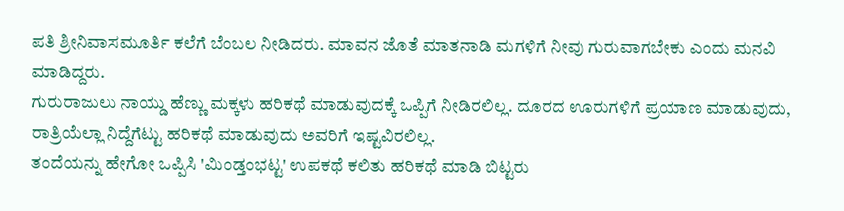ಪತಿ ಶ್ರೀನಿವಾಸಮೂರ್ತಿ ಕಲೆಗೆ ಬೆಂಬಲ ನೀಡಿದರು. ಮಾವನ ಜೊತೆ ಮಾತನಾಡಿ ಮಗಳಿಗೆ ನೀವು ಗುರುವಾಗಬೇಕು ಎಂದು ಮನವಿ ಮಾಡಿದ್ದರು.
ಗುರುರಾಜುಲು ನಾಯ್ಡು ಹೆಣ್ಣು ಮಕ್ಕಳು ಹರಿಕಥೆ ಮಾಡುವುದಕ್ಕೆ ಒಪ್ಪಿಗೆ ನೀಡಿರಲಿಲ್ಲ. ದೂರದ ಊರುಗಳಿಗೆ ಪ್ರಯಾಣ ಮಾಡುವುದು, ರಾತ್ರಿಯೆಲ್ಲಾ ನಿದ್ದೆಗೆಟ್ಟು ಹರಿಕಥೆ ಮಾಡುವುದು ಅವರಿಗೆ ಇಷ್ಟವಿರಲಿಲ್ಲ.
ತಂದೆಯನ್ನು ಹೇಗೋ ಒಪ್ಪಿಸಿ 'ಮಿಂಡ್ತಂಭಟ್ಟ' ಉಪಕಥೆ ಕಲಿತು ಹರಿಕಥೆ ಮಾಡಿ ಬಿಟ್ಟರು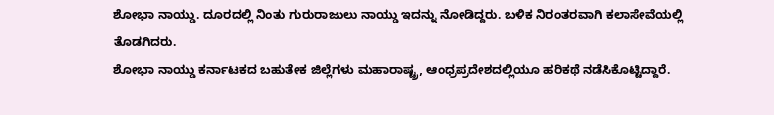ಶೋಭಾ ನಾಯ್ಡು. ದೂರದಲ್ಲಿ ನಿಂತು ಗುರುರಾಜುಲು ನಾಯ್ಡು ಇದನ್ನು ನೋಡಿದ್ದರು. ಬಳಿಕ ನಿರಂತರವಾಗಿ ಕಲಾಸೇವೆಯಲ್ಲಿ ತೊಡಗಿದರು.
ಶೋಭಾ ನಾಯ್ಡು ಕರ್ನಾಟಕದ ಬಹುತೇಕ ಜಿಲ್ಲೆಗಳು ಮಹಾರಾಷ್ಟ್ರ, ಆಂಧ್ರಪ್ರದೇಶದಲ್ಲಿಯೂ ಹರಿಕಥೆ ನಡೆಸಿಕೊಟ್ಟಿದ್ದಾರೆ.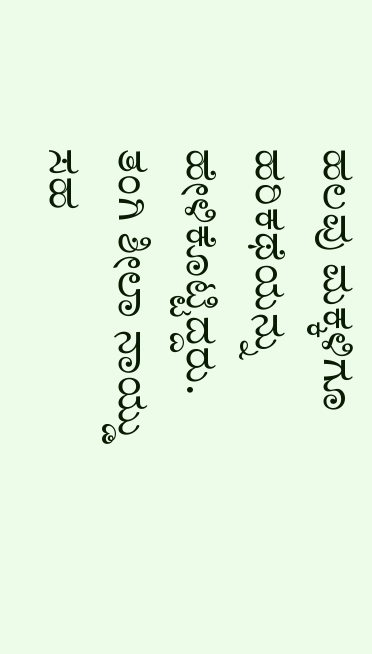ಹಲವು ಮಕ್ಕಳಿಗೂ ಹರಿಕಥೆಯನ್ನು ಹೇಳಿಕೊಟ್ಟಿದ್ದರು. ತಂಗಿ ಶೀಲಾ ನಾಯ್ಡು ಸಹ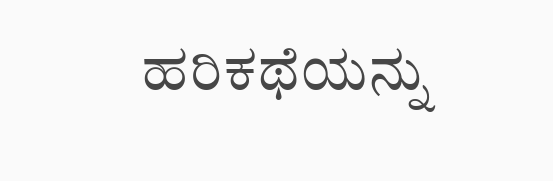ಹರಿಕಥೆಯನ್ನು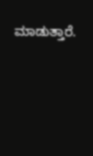ಮಾಡುತ್ತಾರೆ.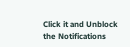Click it and Unblock the Notifications